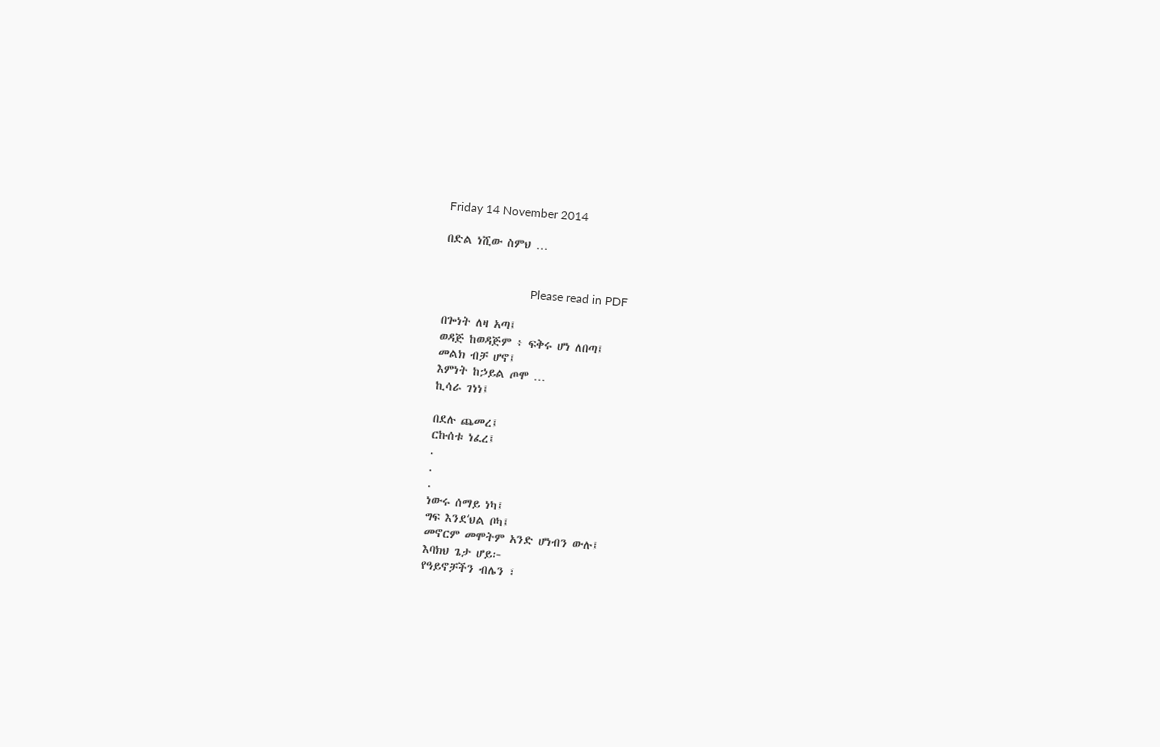Friday 14 November 2014

በድል ነሺው ስምህ …


                             Please read in PDF

በጐነት ለዛ አጣ፤
ወዳጅ ከወዳጅም ፥ ፍቅሩ ሆነ ለበጣ፤
መልክ ብቻ ሆኖ፤
እምነት ከኃይል ጦሞ …
ኪሳራ ገነነ፤

በደሉ ጨመረ፤
ርኩሰቱ ነፈረ፤
.
.
.
ነውሩ ሰማይ ነካ፤
ግፍ እንደʻህል ቦካ፤
መኖርም መሞትም አንድ ሆነብን ውሉ፤
እባክህ ጌታ ሆይ፦
የዓይኖቻችን ብሌን ፣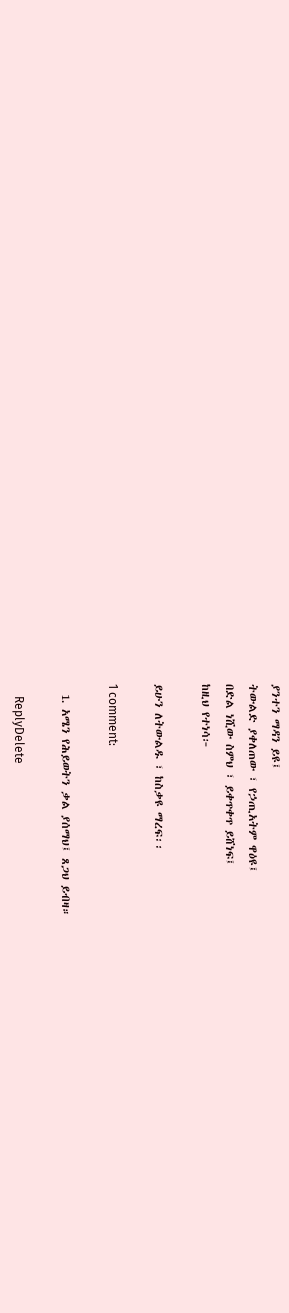ያንተን ማዳን ይዩ፤
ትውልድ ያቀለጠው ፣ የኃጢአትም ዋዕዩ፤
በድል ነሺው ስምህ ፣ ይቀጥቀጥ ይሸነፍ፤
ከዚህ የተነሳ፦

ይሁን ለትውልዱ ፣ ከስቃዩ ማረፍ፡፡

1 comment:

  1. አሜን የሕይወትን ቃል ያሰማህ፤ ጸጋህ ይብዛ።

    ReplyDelete